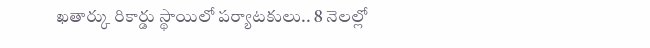ఖతార్కు రికార్డు స్థాయిలో పర్యాటకులు.. 8 నెలల్లో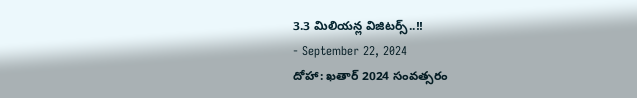3.3 మిలియన్ల విజిటర్స్..!!
- September 22, 2024
దోహా: ఖతార్ 2024 సంవత్సరం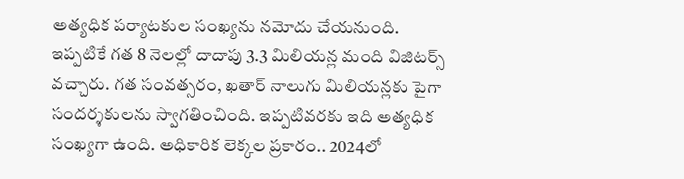అత్యధిక పర్యాటకుల సంఖ్యను నమోదు చేయనుంది. ఇప్పటికే గత 8 నెలల్లో దాదాపు 3.3 మిలియన్ల మంది విజిటర్స్ వచ్చారు. గత సంవత్సరం, ఖతార్ నాలుగు మిలియన్లకు పైగా సందర్శకులను స్వాగతించింది. ఇప్పటివరకు ఇది అత్యధిక సంఖ్యగా ఉంది. అధికారిక లెక్కల ప్రకారం.. 2024లో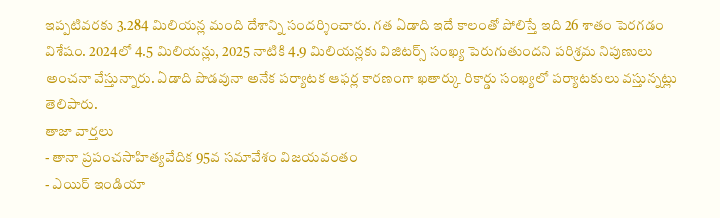ఇప్పటివరకు 3.284 మిలియన్ల మంది దేశాన్ని సందర్శించారు. గత ఏడాది ఇదే కాలంతో పోలిస్తే ఇది 26 శాతం పెరగడం విశేషం. 2024లో 4.5 మిలియన్లు, 2025 నాటికి 4.9 మిలియన్లకు విజిటర్స్ సంఖ్య పెరుగుతుందని పరిశ్రమ నిపుణులు అంచనా వేస్తున్నారు. ఏడాది పొడవునా అనేక పర్యాటక ఆఫర్ల కారణంగా ఖతార్కు రికార్డు సంఖ్యలో పర్యాటకులు వస్తున్నట్లు తెలిపారు.
తాజా వార్తలు
- తానా ప్రపంచసాహిత్యవేదిక 95వ సమావేశం విజయవంతం
- ఎయిర్ ఇండియా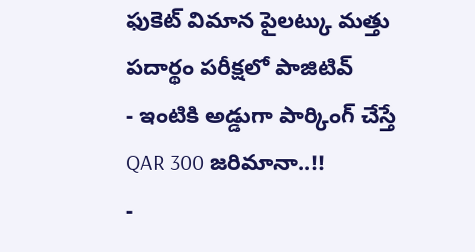ఫుకెట్ విమాన పైలట్కు మత్తు పదార్థం పరీక్షలో పాజిటివ్
- ఇంటికి అడ్డుగా పార్కింగ్ చేస్తే QAR 300 జరిమానా..!!
-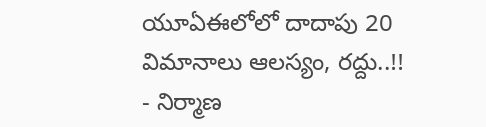యూఏఈలోలో దాదాపు 20 విమానాలు ఆలస్యం, రద్దు..!!
- నిర్మాణ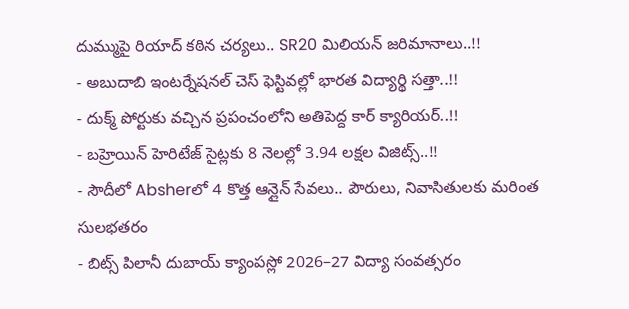దుమ్ముపై రియాద్ కఠిన చర్యలు.. SR20 మిలియన్ జరిమానాలు..!!
- అబుదాబి ఇంటర్నేషనల్ చెస్ ఫెస్టివల్లో భారత విద్యార్థి సత్తా..!!
- దుక్మ్ పోర్టుకు వచ్చిన ప్రపంచంలోని అతిపెద్ద కార్ క్యారియర్..!!
- బహ్రెయిన్ హెరిటేజ్ సైట్లకు 8 నెలల్లో 3.94 లక్షల విజిట్స్..!!
- సౌదీలో Absherలో 4 కొత్త ఆన్లైన్ సేవలు.. పౌరులు, నివాసితులకు మరింత సులభతరం
- బిట్స్ పిలానీ దుబాయ్ క్యాంపస్లో 2026–27 విద్యా సంవత్సరం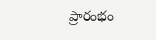ప్రారంభం